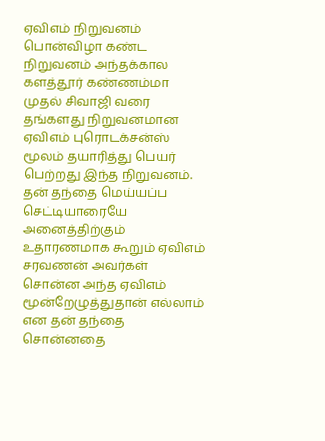ஏவிஎம் நிறுவனம் பொன்விழா கண்ட நிறுவனம் அந்தக்கால களத்தூர் கண்ணம்மா முதல் சிவாஜி வரை தங்களது நிறுவனமான ஏவிஎம் புரொடக்சன்ஸ் மூலம் தயாரித்து பெயர் பெற்றது இந்த நிறுவனம்.
தன் தந்தை மெய்யப்ப செட்டியாரையே அனைத்திற்கும் உதாரணமாக கூறும் ஏவிஎம் சரவணன் அவர்கள் சொன்ன அந்த ஏவிஎம் மூன்றேழுத்துதான் எல்லாம் என தன் தந்தை சொன்னதை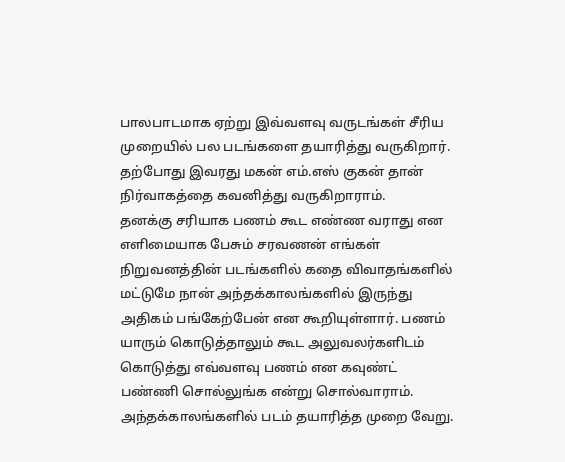பாலபாடமாக ஏற்று இவ்வளவு வருடங்கள் சீரிய முறையில் பல படங்களை தயாரித்து வருகிறார். தற்போது இவரது மகன் எம்.எஸ் குகன் தான் நிர்வாகத்தை கவனித்து வருகிறாராம்.
தனக்கு சரியாக பணம் கூட எண்ண வராது என எளிமையாக பேசும் சரவணன் எங்கள் நிறுவனத்தின் படங்களில் கதை விவாதங்களில் மட்டுமே நான் அந்தக்காலங்களில் இருந்து அதிகம் பங்கேற்பேன் என கூறியுள்ளார். பணம் யாரும் கொடுத்தாலும் கூட அலுவலர்களிடம் கொடுத்து எவ்வளவு பணம் என கவுண்ட் பண்ணி சொல்லுங்க என்று சொல்வாராம்.
அந்தக்காலங்களில் படம் தயாரித்த முறை வேறு.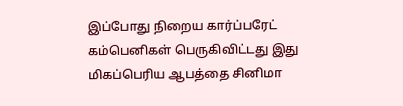இப்போது நிறைய கார்ப்பரேட் கம்பெனிகள் பெருகிவிட்டது இது மிகப்பெரிய ஆபத்தை சினிமா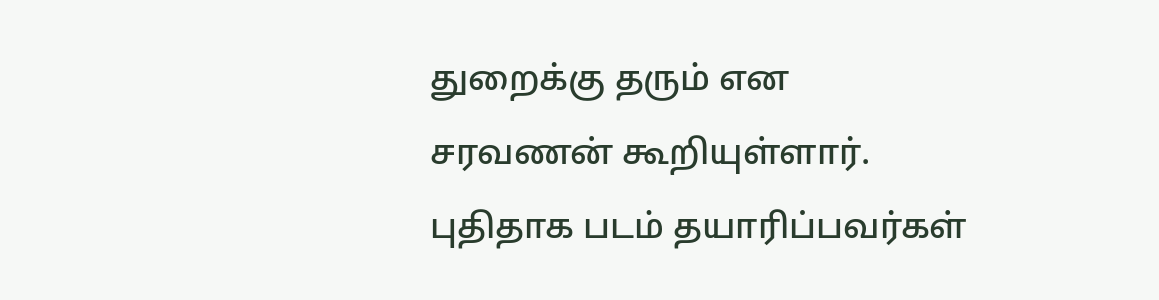துறைக்கு தரும் என சரவணன் கூறியுள்ளார். புதிதாக படம் தயாரிப்பவர்கள்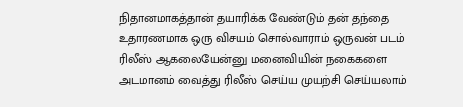நிதானமாகத்தான் தயாரிக்க வேண்டும் தன் தந்தை உதாரணமாக ஒரு விசயம் சொல்வாராம் ஒருவன் படம் ரிலீஸ் ஆகலையேன்னு மனைவியின் நகைகளை அடமானம் வைத்து ரிலீஸ் செய்ய முயற்சி செய்யலாம்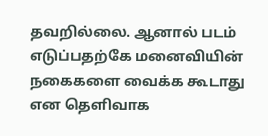தவறில்லை. ஆனால் படம் எடுப்பதற்கே மனைவியின் நகைகளை வைக்க கூடாது என தெளிவாக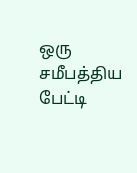ஒரு சமீபத்திய பேட்டி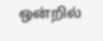ஒன்றில்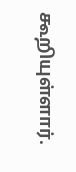கூறியுள்ளார்.